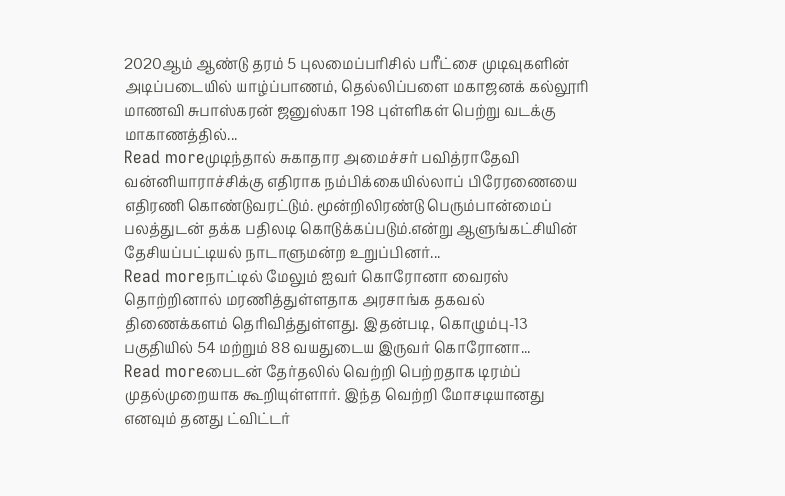2020ஆம் ஆண்டு தரம் 5 புலமைப்பரிசில் பரீட்சை முடிவுகளின் அடிப்படையில் யாழ்ப்பாணம், தெல்லிப்பளை மகாஜனக் கல்லூரி மாணவி சுபாஸ்கரன் ஜனுஸ்கா 198 புள்ளிகள் பெற்று வடக்கு மாகாணத்தில்...
Read moreமுடிந்தால் சுகாதார அமைச்சர் பவித்ராதேவி வன்னியாராச்சிக்கு எதிராக நம்பிக்கையில்லாப் பிரேரணையை எதிரணி கொண்டுவரட்டும். மூன்றிலிரண்டு பெரும்பான்மைப் பலத்துடன் தக்க பதிலடி கொடுக்கப்படும்.என்று ஆளுங்கட்சியின் தேசியப்பட்டியல் நாடாளுமன்ற உறுப்பினர்...
Read moreநாட்டில் மேலும் ஐவர் கொரோனா வைரஸ் தொற்றினால் மரணித்துள்ளதாக அரசாங்க தகவல் திணைக்களம் தெரிவித்துள்ளது. இதன்படி, கொழும்பு-13 பகுதியில் 54 மற்றும் 88 வயதுடைய இருவர் கொரோனா...
Read moreபைடன் தேர்தலில் வெற்றி பெற்றதாக டிரம்ப் முதல்முறையாக கூறியுள்ளார். இந்த வெற்றி மோசடியானது எனவும் தனது ட்விட்டர்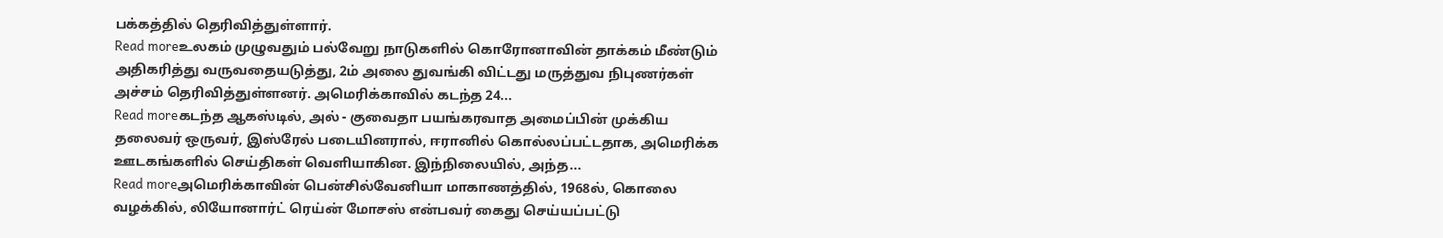பக்கத்தில் தெரிவித்துள்ளார்.
Read moreஉலகம் முழுவதும் பல்வேறு நாடுகளில் கொரோனாவின் தாக்கம் மீண்டும் அதிகரித்து வருவதையடுத்து, 2ம் அலை துவங்கி விட்டது மருத்துவ நிபுணர்கள் அச்சம் தெரிவித்துள்ளனர். அமெரிக்காவில் கடந்த 24...
Read moreகடந்த ஆகஸ்டில், அல் - குவைதா பயங்கரவாத அமைப்பின் முக்கிய தலைவர் ஒருவர், இஸ்ரேல் படையினரால், ஈரானில் கொல்லப்பட்டதாக, அமெரிக்க ஊடகங்களில் செய்திகள் வெளியாகின. இந்நிலையில், அந்த...
Read moreஅமெரிக்காவின் பென்சில்வேனியா மாகாணத்தில், 1968ல், கொலை வழக்கில், லியோனார்ட் ரெய்ன் மோசஸ் என்பவர் கைது செய்யப்பட்டு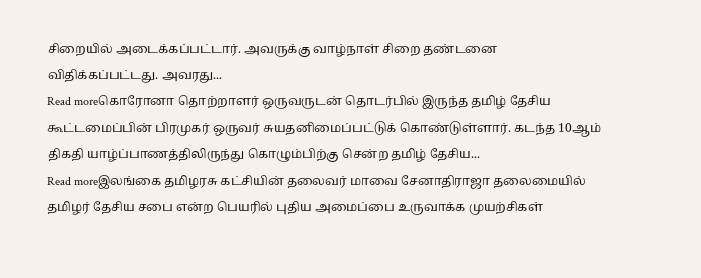சிறையில் அடைக்கப்பட்டார். அவருக்கு வாழ்நாள் சிறை தண்டனை விதிக்கப்பட்டது. அவரது...
Read moreகொரோனா தொற்றாளர் ஒருவருடன் தொடர்பில் இருந்த தமிழ் தேசிய கூட்டமைப்பின் பிரமுகர் ஒருவர் சுயதனிமைப்பட்டுக் கொண்டுள்ளார். கடந்த 10ஆம் திகதி யாழ்ப்பாணத்திலிருந்து கொழும்பிற்கு சென்ற தமிழ் தேசிய...
Read moreஇலங்கை தமிழரசு கட்சியின் தலைவர் மாவை சேனாதிராஜா தலைமையில் தமிழர் தேசிய சபை என்ற பெயரில் புதிய அமைப்பை உருவாக்க முயற்சிகள்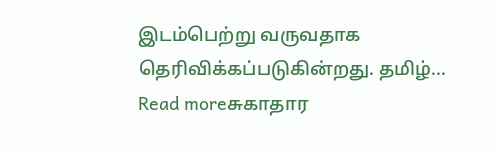இடம்பெற்று வருவதாக தெரிவிக்கப்படுகின்றது. தமிழ்...
Read moreசுகாதார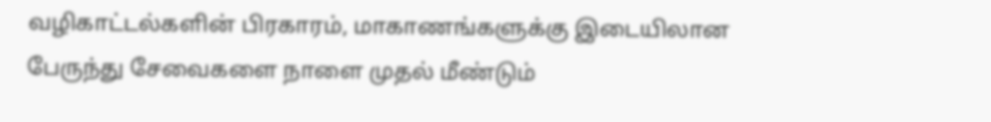வழிகாட்டல்களின் பிரகாரம், மாகாணங்களுக்கு இடையிலான பேருந்து சேவைகளை நாளை முதல் மீண்டும்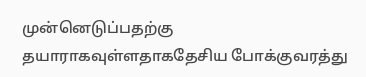முன்னெடுப்பதற்கு தயாராகவுள்ளதாகதேசிய போக்குவரத்து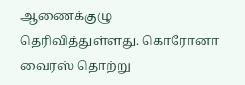ஆணைக்குழு தெரிவித்துள்ளது. கொரோனா வைரஸ் தொற்று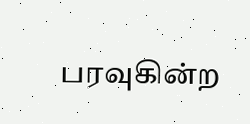பரவுகின்ற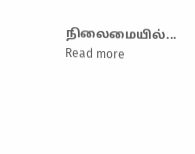நிலைமையில்...
Read more